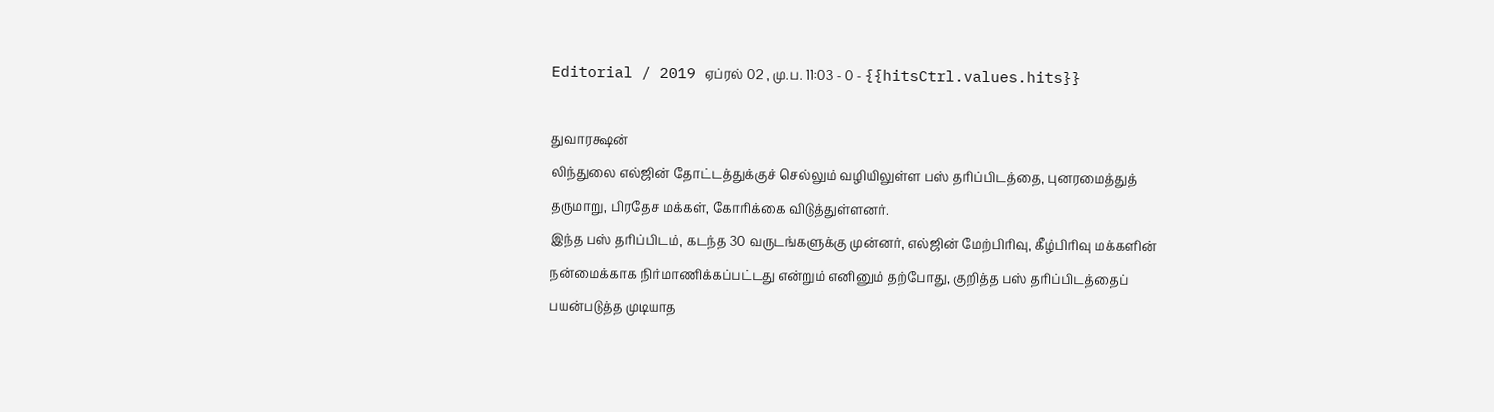Editorial / 2019 ஏப்ரல் 02 , மு.ப. 11:03 - 0 - {{hitsCtrl.values.hits}}

துவாரக்ஷன்
லிந்துலை எல்ஜின் தோட்டத்துக்குச் செல்லும் வழியிலுள்ள பஸ் தரிப்பிடத்தை, புனரமைத்துத் தருமாறு, பிரதேச மக்கள், கோரிக்கை விடுத்துள்ளனர்.
இந்த பஸ் தரிப்பிடம், கடந்த 30 வருடங்களுக்கு முன்னர், எல்ஜின் மேற்பிரிவு, கீழ்பிரிவு மக்களின் நன்மைக்காக நிர்மாணிக்கப்பட்டது என்றும் எனினும் தற்போது, குறித்த பஸ் தரிப்பிடத்தைப் பயன்படுத்த முடியாத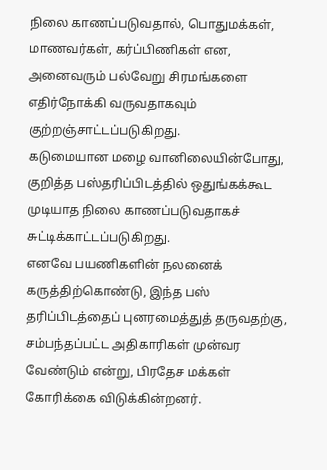நிலை காணப்படுவதால், பொதுமக்கள், மாணவர்கள், கர்ப்பிணிகள் என, அனைவரும் பல்வேறு சிரமங்களை எதிர்நோக்கி வருவதாகவும் குற்றஞ்சாட்டப்படுகிறது.
கடுமையான மழை வானிலையின்போது, குறித்த பஸ்தரிப்பிடத்தில் ஒதுங்கக்கூட முடியாத நிலை காணப்படுவதாகச் சுட்டிக்காட்டப்படுகிறது.
எனவே பயணிகளின் நலனைக் கருத்திற்கொண்டு, இந்த பஸ் தரிப்பிடத்தைப் புனரமைத்துத் தருவதற்கு, சம்பந்தப்பட்ட அதிகாரிகள் முன்வர வேண்டும் என்று, பிரதேச மக்கள் கோரிக்கை விடுக்கின்றனர்.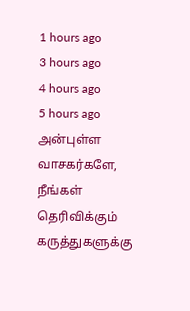1 hours ago
3 hours ago
4 hours ago
5 hours ago
அன்புள்ள வாசகர்களே,
நீங்கள் தெரிவிக்கும் கருத்துகளுக்கு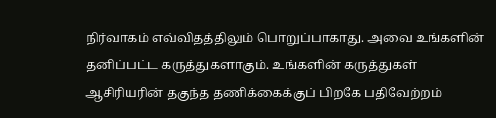நிர்வாகம் எவ்விதத்திலும் பொறுப்பாகாது. அவை உங்களின் தனிப்பட்ட கருத்துகளாகும். உங்களின் கருத்துகள் ஆசிரியரின் தகுந்த தணிக்கைக்குப் பிறகே பதிவேற்றம்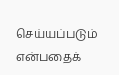செய்யப்படும் என்பதைக்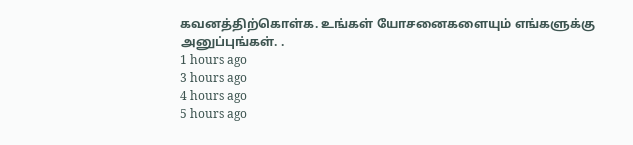கவனத்திற்கொள்க. உங்கள் யோசனைகளையும் எங்களுக்கு அனுப்புங்கள். .
1 hours ago
3 hours ago
4 hours ago
5 hours ago